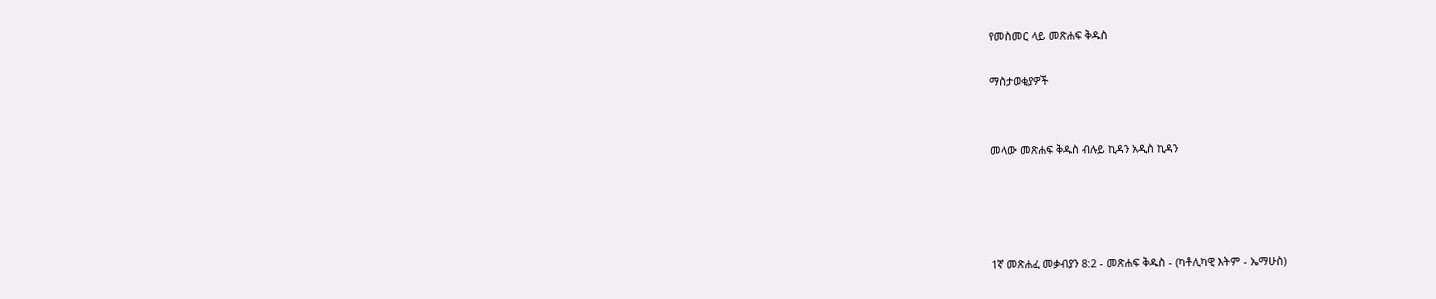የመስመር ላይ መጽሐፍ ቅዱስ

ማስታወቂያዎች


መላው መጽሐፍ ቅዱስ ብሉይ ኪዳን አዲስ ኪዳን




1ኛ መጽሐፈ መቃብያን 8:2 - መጽሐፍ ቅዱስ - (ካቶሊካዊ እትም - ኤማሁስ)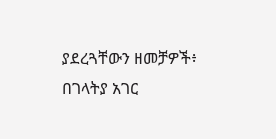ያደረጓቸውን ዘመቻዎች፥ በገላትያ አገር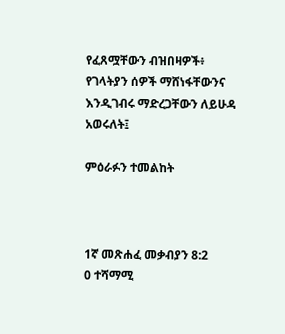የፈጸሟቸውን ብዝበዛዎች፥ የገላትያን ሰዎች ማሸነፋቸውንና እንዲገብሩ ማድረጋቸውን ለይሁዳ አወሩለት፤

ምዕራፉን ተመልከት



1ኛ መጽሐፈ መቃብያን 8:2
0 ተሻማሚ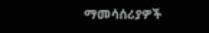ማመሳሰሪያዎች